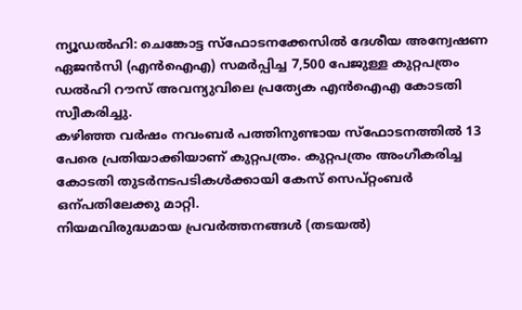ന്യൂഡൽഹി: ചെങ്കോട്ട സ്ഫോടനക്കേസിൽ ദേശീയ അന്വേഷണ ഏജൻസി (എൻഐഎ) സമർപ്പിച്ച 7,500 പേജുള്ള കുറ്റപത്രം ഡൽഹി റൗസ് അവന്യുവിലെ പ്രത്യേക എൻഐഎ കോടതി സ്വീകരിച്ചു.
കഴിഞ്ഞ വർഷം നവംബർ പത്തിനുണ്ടായ സ്ഫോടനത്തിൽ 13 പേരെ പ്രതിയാക്കിയാണ് കുറ്റപത്രം. കുറ്റപത്രം അംഗീകരിച്ച കോടതി തുടർനടപടികൾക്കായി കേസ് സെപ്റ്റംബർ ഒന്പതിലേക്കു മാറ്റി.
നിയമവിരുദ്ധമായ പ്രവർത്തനങ്ങൾ (തടയൽ)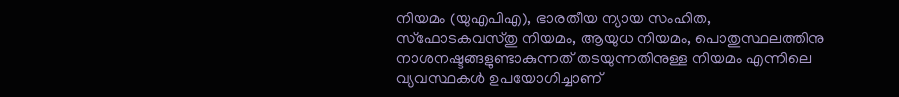നിയമം (യുഎപിഎ), ഭാരതീയ ന്യായ സംഹിത, സ്ഫോടകവസ്തു നിയമം, ആയുധ നിയമം, പൊതുസ്ഥലത്തിനു നാശനഷ്ടങ്ങളുണ്ടാകുന്നത് തടയുന്നതിനുള്ള നിയമം എന്നിലെ വ്യവസ്ഥകൾ ഉപയോഗിച്ചാണ്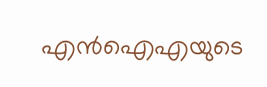എൻഐഎയുടെ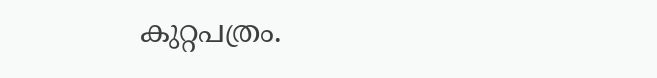കുറ്റപത്രം.